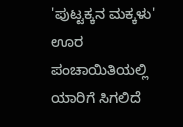'ಪುಟ್ಟಕ್ಕನ ಮಕ್ಕಳು' ಊರ ಪಂಚಾಯಿತಿಯಲ್ಲಿ ಯಾರಿಗೆ ಸಿಗಲಿದೆ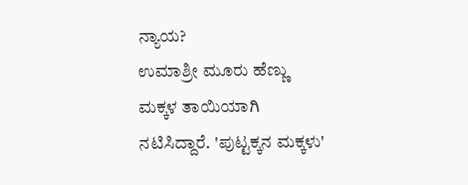ನ್ಯಾಯ?
ಉಮಾಶ್ರೀ ಮೂರು ಹೆಣ್ಣು ಮಕ್ಕಳ ತಾಯಿಯಾಗಿ ನಟಿಸಿದ್ದಾರೆ. 'ಪುಟ್ಟಕ್ಕನ ಮಕ್ಕಳು'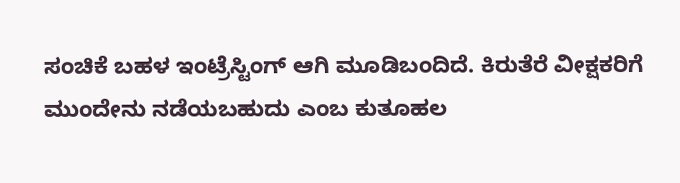ಸಂಚಿಕೆ ಬಹಳ ಇಂಟ್ರೆಸ್ಟಿಂಗ್ ಆಗಿ ಮೂಡಿಬಂದಿದೆ. ಕಿರುತೆರೆ ವೀಕ್ಷಕರಿಗೆ ಮುಂದೇನು ನಡೆಯಬಹುದು ಎಂಬ ಕುತೂಹಲ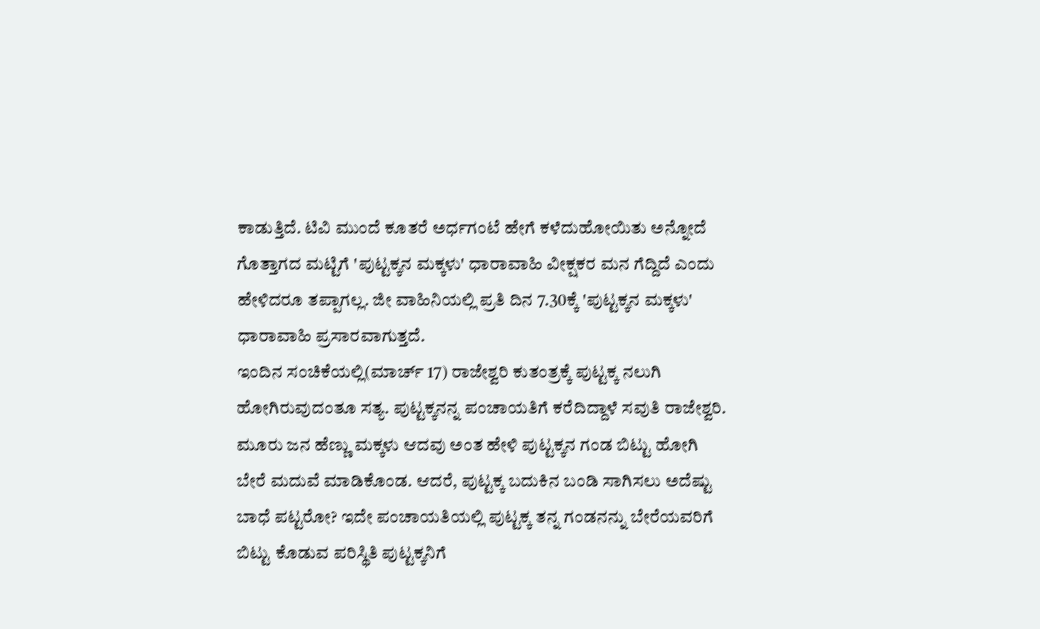ಕಾಡುತ್ತಿದೆ. ಟಿವಿ ಮುಂದೆ ಕೂತರೆ ಅರ್ಧಗಂಟೆ ಹೇಗೆ ಕಳೆದುಹೋಯಿತು ಅನ್ನೋದೆ ಗೊತ್ತಾಗದ ಮಟ್ಟಿಗೆ 'ಪುಟ್ಟಕ್ಕನ ಮಕ್ಕಳು' ಧಾರಾವಾಹಿ ವೀಕ್ಷಕರ ಮನ ಗೆದ್ದಿದೆ ಎಂದು ಹೇಳಿದರೂ ತಪ್ಪಾಗಲ್ಲ. ಜೀ ವಾಹಿನಿಯಲ್ಲಿ ಪ್ರತಿ ದಿನ 7.30ಕ್ಕೆ 'ಪುಟ್ಟಕ್ಕನ ಮಕ್ಕಳು' ಧಾರಾವಾಹಿ ಪ್ರಸಾರವಾಗುತ್ತದೆ.
ಇಂದಿನ ಸಂಚಿಕೆಯಲ್ಲಿ(ಮಾರ್ಚ್ 17) ರಾಜೇಶ್ವರಿ ಕುತಂತ್ರಕ್ಕೆ ಪುಟ್ಟಕ್ಕ ನಲುಗಿ ಹೋಗಿರುವುದಂತೂ ಸತ್ಯ. ಪುಟ್ಟಕ್ಕನನ್ನ ಪಂಚಾಯತಿಗೆ ಕರೆದಿದ್ದಾಳೆ ಸವುತಿ ರಾಜೇಶ್ವರಿ. ಮೂರು ಜನ ಹೆಣ್ಣು ಮಕ್ಕಳು ಆದವು ಅಂತ ಹೇಳಿ ಪುಟ್ಟಕ್ಕನ ಗಂಡ ಬಿಟ್ಟು ಹೋಗಿ ಬೇರೆ ಮದುವೆ ಮಾಡಿಕೊಂಡ. ಆದರೆ, ಪುಟ್ಟಕ್ಕ ಬದುಕಿನ ಬಂಡಿ ಸಾಗಿಸಲು ಅದೆಷ್ಟು ಬಾಧೆ ಪಟ್ಟರೋ? ಇದೇ ಪಂಚಾಯತಿಯಲ್ಲಿ ಪುಟ್ಟಕ್ಕ ತನ್ನ ಗಂಡನನ್ನು ಬೇರೆಯವರಿಗೆ ಬಿಟ್ಟು ಕೊಡುವ ಪರಿಸ್ಥಿತಿ ಪುಟ್ಟಕ್ಕನಿಗೆ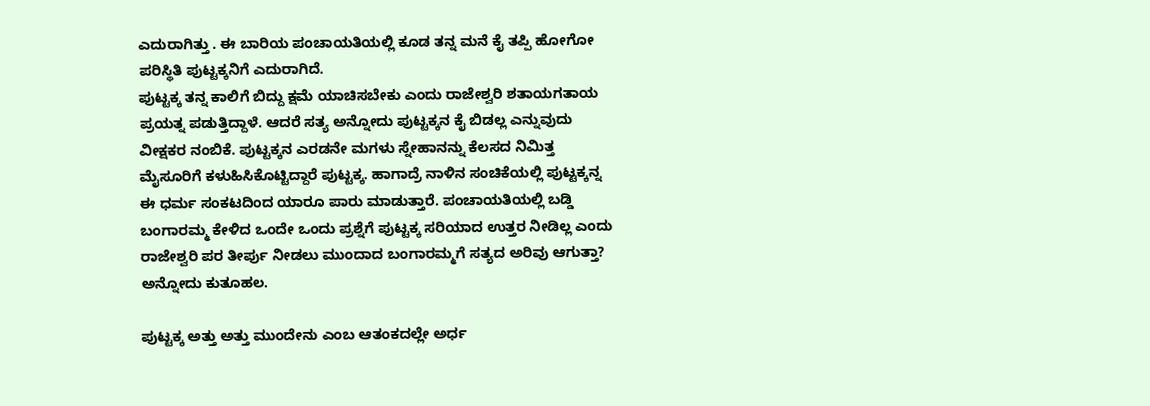ಎದುರಾಗಿತ್ತು . ಈ ಬಾರಿಯ ಪಂಚಾಯತಿಯಲ್ಲಿ ಕೂಡ ತನ್ನ ಮನೆ ಕೈ ತಪ್ಪಿ ಹೋಗೋ ಪರಿಸ್ಥಿತಿ ಪುಟ್ಟಕ್ಕನಿಗೆ ಎದುರಾಗಿದೆ.
ಪುಟ್ಟಕ್ಕ ತನ್ನ ಕಾಲಿಗೆ ಬಿದ್ದು ಕ್ಷಮೆ ಯಾಚಿಸಬೇಕು ಎಂದು ರಾಜೇಶ್ವರಿ ಶತಾಯಗತಾಯ ಪ್ರಯತ್ನ ಪಡುತ್ತಿದ್ದಾಳೆ. ಆದರೆ ಸತ್ಯ ಅನ್ನೋದು ಪುಟ್ಟಕ್ಕನ ಕೈ ಬಿಡಲ್ಲ ಎನ್ನುವುದು ವೀಕ್ಷಕರ ನಂಬಿಕೆ. ಪುಟ್ಟಕ್ಕನ ಎರಡನೇ ಮಗಳು ಸ್ನೇಹಾನನ್ನು ಕೆಲಸದ ನಿಮಿತ್ತ ಮೈಸೂರಿಗೆ ಕಳುಹಿಸಿಕೊಟ್ಟಿದ್ದಾರೆ ಪುಟ್ಟಕ್ಕ. ಹಾಗಾದ್ರೆ ನಾಳಿನ ಸಂಚಿಕೆಯಲ್ಲಿ ಪುಟ್ಟಕ್ಕನ್ನ ಈ ಧರ್ಮ ಸಂಕಟದಿಂದ ಯಾರೂ ಪಾರು ಮಾಡುತ್ತಾರೆ. ಪಂಚಾಯತಿಯಲ್ಲಿ ಬಡ್ಡಿ ಬಂಗಾರಮ್ಮ ಕೇಳಿದ ಒಂದೇ ಒಂದು ಪ್ರಶ್ನೆಗೆ ಪುಟ್ಟಕ್ಕ ಸರಿಯಾದ ಉತ್ತರ ನೀಡಿಲ್ಲ ಎಂದು ರಾಜೇಶ್ವರಿ ಪರ ತೀರ್ಪು ನೀಡಲು ಮುಂದಾದ ಬಂಗಾರಮ್ಮಗೆ ಸತ್ಯದ ಅರಿವು ಆಗುತ್ತಾ? ಅನ್ನೋದು ಕುತೂಹಲ.

ಪುಟ್ಟಕ್ಕ ಅತ್ತು ಅತ್ತು ಮುಂದೇನು ಎಂಬ ಆತಂಕದಲ್ಲೇ ಅರ್ಧ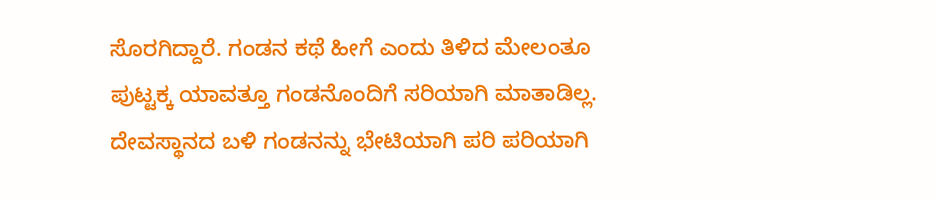ಸೊರಗಿದ್ದಾರೆ. ಗಂಡನ ಕಥೆ ಹೀಗೆ ಎಂದು ತಿಳಿದ ಮೇಲಂತೂ ಪುಟ್ಟಕ್ಕ ಯಾವತ್ತೂ ಗಂಡನೊಂದಿಗೆ ಸರಿಯಾಗಿ ಮಾತಾಡಿಲ್ಲ. ದೇವಸ್ಥಾನದ ಬಳಿ ಗಂಡನನ್ನು ಭೇಟಿಯಾಗಿ ಪರಿ ಪರಿಯಾಗಿ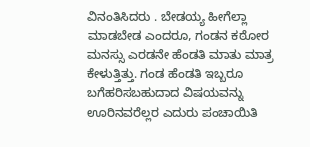ವಿನಂತಿಸಿದರು . ಬೇಡಯ್ಯ ಹೀಗೆಲ್ಲಾ ಮಾಡಬೇಡ ಎಂದರೂ, ಗಂಡನ ಕಠೋರ ಮನಸ್ಸು ಎರಡನೇ ಹೆಂಡತಿ ಮಾತು ಮಾತ್ರ ಕೇಳುತ್ತಿತ್ತು. ಗಂಡ ಹೆಂಡತಿ ಇಬ್ಬರೂ ಬಗೆಹರಿಸಬಹುದಾದ ವಿಷಯವನ್ನು ಊರಿನವರೆಲ್ಲರ ಎದುರು ಪಂಚಾಯಿತಿ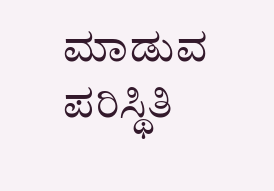ಮಾಡುವ ಪರಿಸ್ಥಿತಿ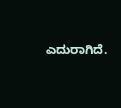ಎದುರಾಗಿದೆ.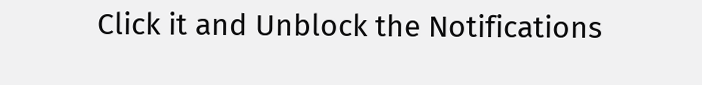Click it and Unblock the Notifications